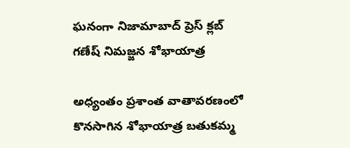ఘనంగా నిజామాబాద్ ప్రెస్ క్లబ్ గణేష్ నిమజ్జన శోభాయాత్ర

అధ్యంతం ప్రశాంత వాతావరణంలో కొనసాగిన శోభాయాత్ర బతుకమ్మ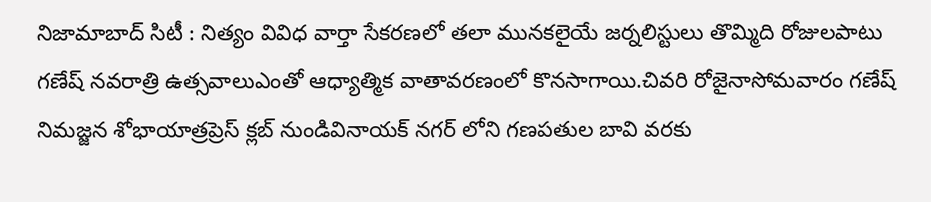నిజామాబాద్ సిటీ : నిత్యం వివిధ వార్తా సేకరణలో తలా మునకలైయే జర్నలిస్టులు తొమ్మిది రోజులపాటు గణేష్ నవరాత్రి ఉత్సవాలుఎంతో ఆధ్యాత్మిక వాతావరణంలో కొనసాగాయి.చివరి రోజైనాసోమవారం గణేష్ నిమజ్జన శోభాయాత్రప్రెస్ క్లబ్ నుండివినాయక్ నగర్ లోని గణపతుల బావి వరకు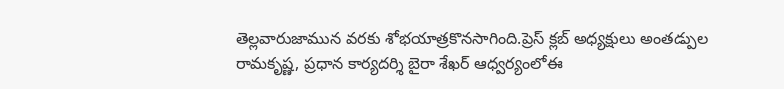తెల్లవారుజామున వరకు శోభయాత్రకొనసాగింది.ప్రెస్ క్లబ్ అధ్యక్షులు అంతడ్పుల రామకృష్ణ, ప్రధాన కార్యదర్శి బైరా శేఖర్ ఆధ్వర్యంలోఈ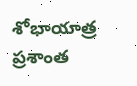శోభాయాత్ర ప్రశాంత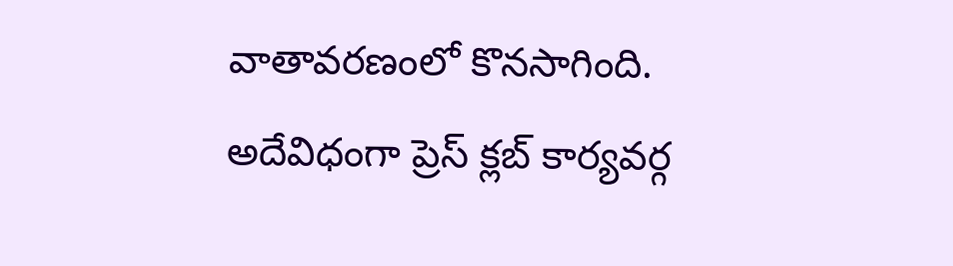వాతావరణంలో కొనసాగింది. అదేవిధంగా ప్రెస్ క్లబ్ కార్యవర్గ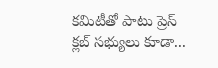కమిటీతో పాటు ప్రెస్ క్లబ్ సభ్యులు కూడా...